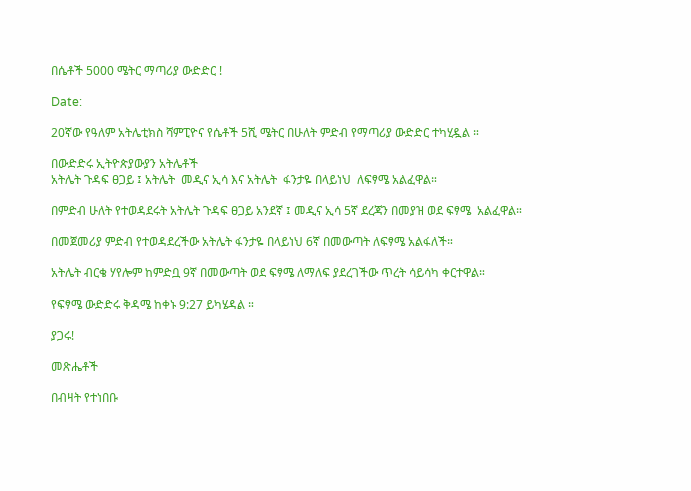በሴቶች 5000 ሜትር ማጣሪያ ውድድር !

Date:

20ኛው የዓለም አትሌቲክስ ሻምፒዮና የሴቶች 5ሺ ሜትር በሁለት ምድብ የማጣሪያ ውድድር ተካሂዷል ።

በውድድሩ ኢትዮጵያውያን አትሌቶች
አትሌት ጉዳፍ ፀጋይ ፤ አትሌት  መዲና ኢሳ እና አትሌት  ፋንታዬ በላይነህ  ለፍፃሜ አልፈዋል።

በምድብ ሁለት የተወዳደሩት አትሌት ጉዳፍ ፀጋይ አንደኛ ፤ መዲና ኢሳ 5ኛ ደረጃን በመያዝ ወደ ፍፃሜ  አልፈዋል።

በመጀመሪያ ምድብ የተወዳደረችው አትሌት ፋንታዬ በላይነህ 6ኛ በመውጣት ለፍፃሜ አልፋለች።

አትሌት ብርቄ ሃየሎም ከምድቧ 9ኛ በመውጣት ወደ ፍፃሜ ለማለፍ ያደረገችው ጥረት ሳይሳካ ቀርተዋል።

የፍፃሜ ውድድሩ ቅዳሜ ከቀኑ 9:27 ይካሄዳል ።

ያጋሩ!

መጽሔቶች

በብዛት የተነበቡ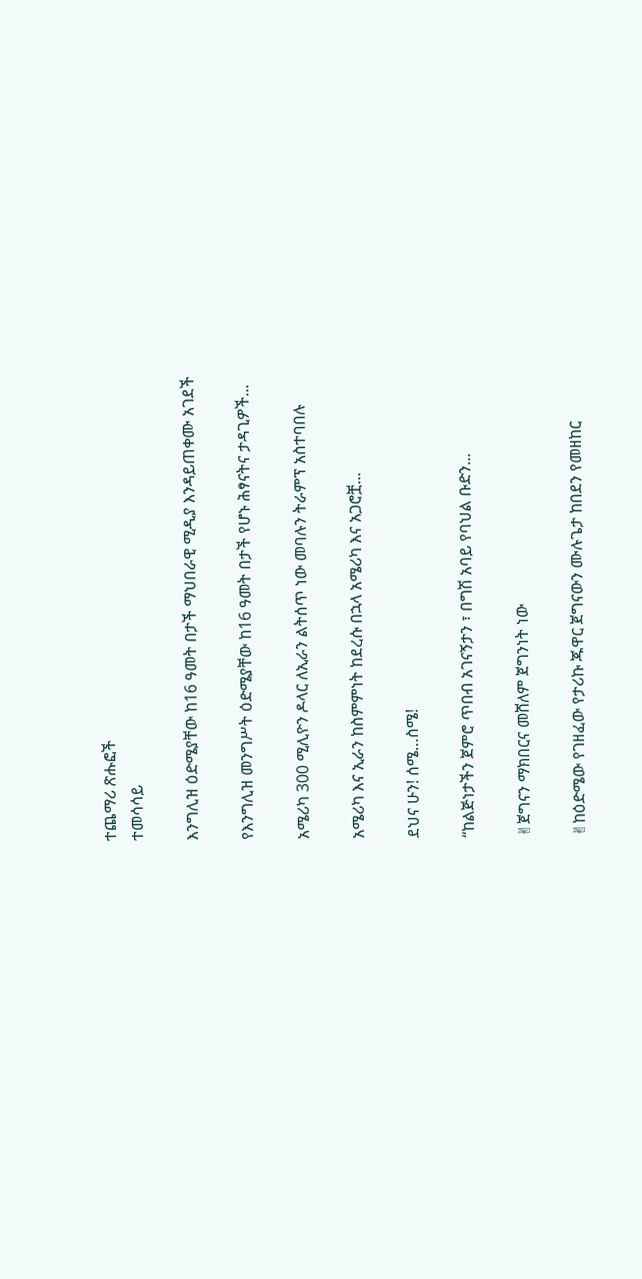ተጨማሪ ጽሑፎች
ተመሳሳይ

እንግሊዝ ዕድሜያቸው ከ16 ዓመት በታች ማህበራዊ ሚዲያ እንዳይጠቀሙ አገደች

የእንግሊዝ መንግሥት ዕድሜያቸው ከ16 ዓመት በታች የሆኑ ሕፃናትና ታዳጊዎች...

አሜሪካ 300 ሚሊዮን ዶላር ለኢራን ልትሰጥ ነው መባሉን ትራምፕ አስተባበሉ

አሜሪካ እና ኢራን ከስምምነት ከደረሱ በኋላ አሜሪካ እና አጋሮቿ...

ደህና ሁን! ሰሜ…ስሜ!

“ከልጅነታችን ጀምሮ ጥበብ አገናኝታን ፣ በግሽ አባይ የባህል ቡድን...

✌ጀግናን ማክበርና መሸለም ጀግንነት ነው

✌ከዕድሜው የገዘፈው የታሪኩ ጁዋር ጀግናውን ሙሉጌታ ከበደን የመዘከር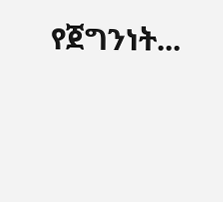የጀግንነት...